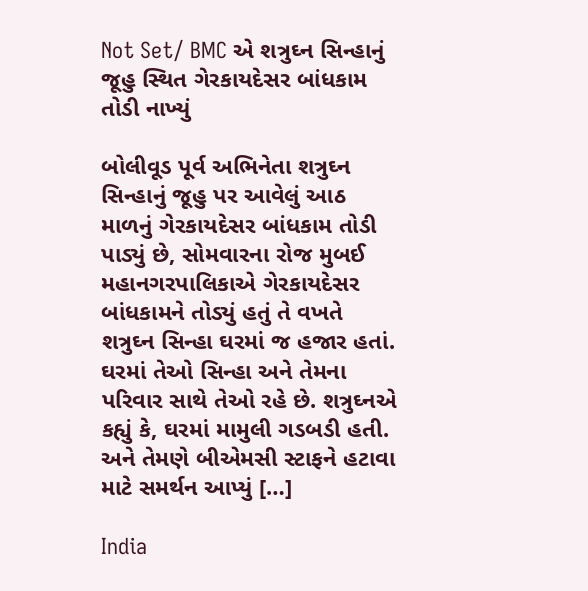Not Set/ BMC એ શત્રુઘ્ન સિન્હાનું જૂહુ સ્થિત ગેરકાયદેસર બાંધકામ તોડી નાખ્યું

બોલીવૂડ પૂર્વ અભિનેતા શત્રુઘ્ન સિન્હાનું જૂહુ પર આવેલું આઠ માળનું ગેરકાયદેસર બાંધકામ તોડી પાડ્યું છે, સોમવારના રોજ મુબઈ મહાનગરપાલિકાએ ગેરકાયદેસર બાંધકામને તોડ્યું હતું તે વખતે શત્રુઘ્ન સિન્હા ઘરમાં જ હજાર હતાં. ઘરમાં તેઓ સિન્હા અને તેમના પરિવાર સાથે તેઓ રહે છે. શત્રુઘ્નએ કહ્યું કે, ઘરમાં મામુલી ગડબડી હતી. અને તેમણે બીએમસી સ્ટાફને હટાવા માટે સમર્થન આપ્યું […]

India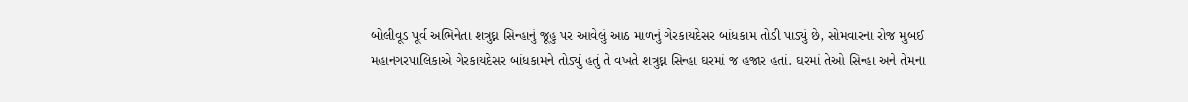બોલીવૂડ પૂર્વ અભિનેતા શત્રુઘ્ન સિન્હાનું જૂહુ પર આવેલું આઠ માળનું ગેરકાયદેસર બાંધકામ તોડી પાડ્યું છે, સોમવારના રોજ મુબઈ મહાનગરપાલિકાએ ગેરકાયદેસર બાંધકામને તોડ્યું હતું તે વખતે શત્રુઘ્ન સિન્હા ઘરમાં જ હજાર હતાં. ઘરમાં તેઓ સિન્હા અને તેમના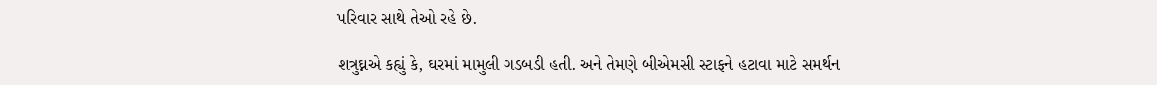પરિવાર સાથે તેઓ રહે છે.

શત્રુઘ્નએ કહ્યું કે, ઘરમાં મામુલી ગડબડી હતી. અને તેમણે બીએમસી સ્ટાફને હટાવા માટે સમર્થન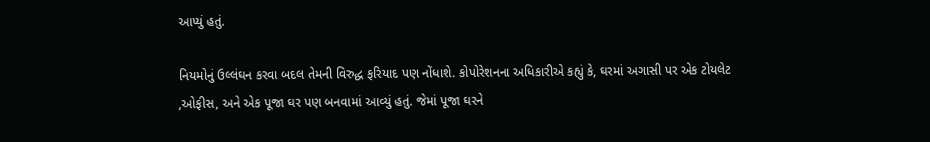આપ્યું હતું.

નિયમોનું ઉલ્લંઘન કરવા બદલ તેમની વિરુદ્ધ ફરિયાદ પણ નોંધાશે. કોપોરેશનના અધિકારીએ કહ્યું કે, ઘરમાં અગાસી પર એક ટોયલેટ ,ઓફીસ, અને એક પૂજા ઘર પણ બનવામાં આવ્યું હતું. જેમાં પૂજા ઘરને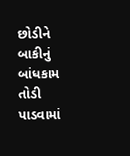છોડીને બાકીનું બાંધકામ તોડી પાડવામાં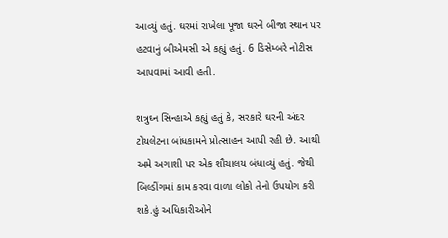આવ્યું હતું. ઘરમાં રાખેલા પૂજા ઘરને બીજા સ્થાન પર હટવાનું બીએમસી એ કહ્યું હતું. 6 ડિસેમ્બરે નોટીસ આપવામાં આવી હતી.

શત્રુઘ્ન સિન્હાએ કહ્યું હતું કે, સરકારે ઘરની અંદર ટોયલેટના બાંધકામને પ્રોત્સાહન આપી રહી છે. આથી અમે અગાશી પર એક શૌચાલય બંધાવ્યું હતું. જેથી બિલ્ડીંગમાં કામ કરવા વાળા લોકો તેનો ઉપયોગ કરી શકે.હું અધિકારીઓને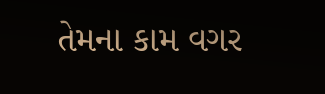તેમના કામ વગર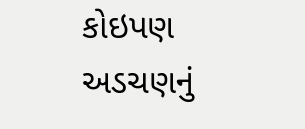કોઇપણ અડચણનું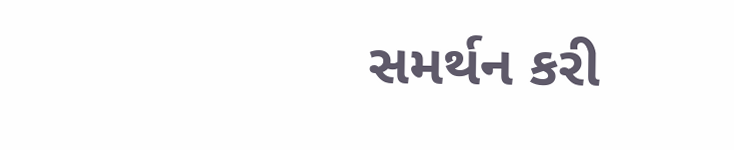સમર્થન કરી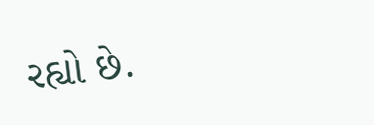રહ્યો છે.